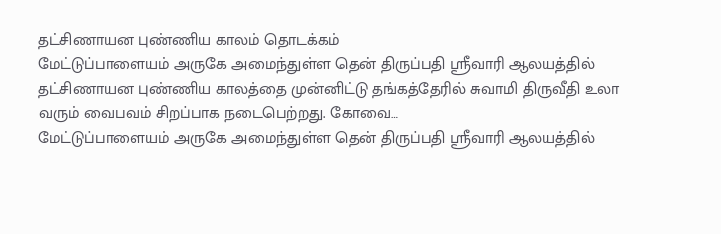தட்சிணாயன புண்ணிய காலம் தொடக்கம்
மேட்டுப்பாளையம் அருகே அமைந்துள்ள தென் திருப்பதி ஸ்ரீவாரி ஆலயத்தில் தட்சிணாயன புண்ணிய காலத்தை முன்னிட்டு தங்கத்தேரில் சுவாமி திருவீதி உலா வரும் வைபவம் சிறப்பாக நடைபெற்றது. கோவை…
மேட்டுப்பாளையம் அருகே அமைந்துள்ள தென் திருப்பதி ஸ்ரீவாரி ஆலயத்தில்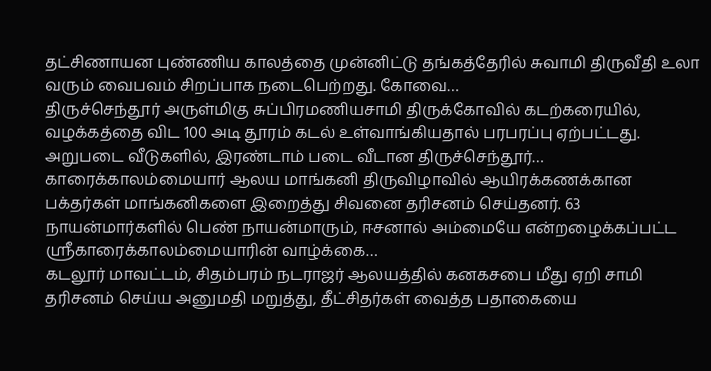தட்சிணாயன புண்ணிய காலத்தை முன்னிட்டு தங்கத்தேரில் சுவாமி திருவீதி உலா வரும் வைபவம் சிறப்பாக நடைபெற்றது. கோவை…
திருச்செந்தூர் அருள்மிகு சுப்பிரமணியசாமி திருக்கோவில் கடற்கரையில், வழக்கத்தை விட 100 அடி தூரம் கடல் உள்வாங்கியதால் பரபரப்பு ஏற்பட்டது. அறுபடை வீடுகளில், இரண்டாம் படை வீடான திருச்செந்தூர்…
காரைக்காலம்மையார் ஆலய மாங்கனி திருவிழாவில் ஆயிரக்கணக்கான பக்தர்கள் மாங்கனிகளை இறைத்து சிவனை தரிசனம் செய்தனர். 63 நாயன்மார்களில் பெண் நாயன்மாரும், ஈசனால் அம்மையே என்றழைக்கப்பட்ட ஸ்ரீகாரைக்காலம்மையாரின் வாழ்க்கை…
கடலூர் மாவட்டம், சிதம்பரம் நடராஜர் ஆலயத்தில் கனகசபை மீது ஏறி சாமி தரிசனம் செய்ய அனுமதி மறுத்து, தீட்சிதர்கள் வைத்த பதாகையை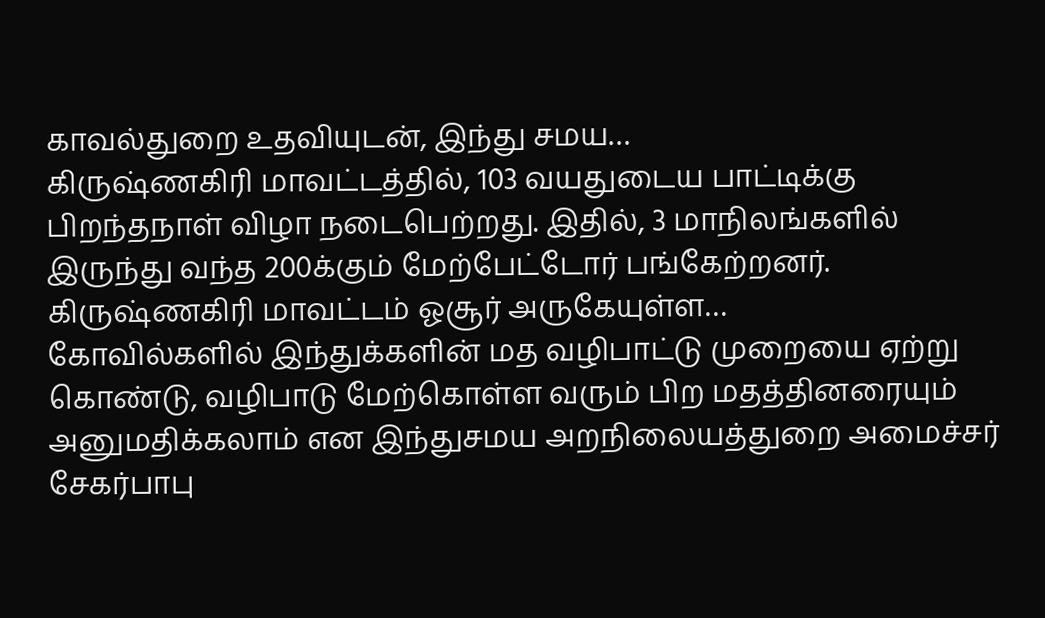காவல்துறை உதவியுடன், இந்து சமய…
கிருஷ்ணகிரி மாவட்டத்தில், 103 வயதுடைய பாட்டிக்கு பிறந்தநாள் விழா நடைபெற்றது. இதில், 3 மாநிலங்களில் இருந்து வந்த 200க்கும் மேற்பேட்டோர் பங்கேற்றனர். கிருஷ்ணகிரி மாவட்டம் ஓசூர் அருகேயுள்ள…
கோவில்களில் இந்துக்களின் மத வழிபாட்டு முறையை ஏற்று கொண்டு, வழிபாடு மேற்கொள்ள வரும் பிற மதத்தினரையும் அனுமதிக்கலாம் என இந்துசமய அறநிலையத்துறை அமைச்சர் சேகர்பாபு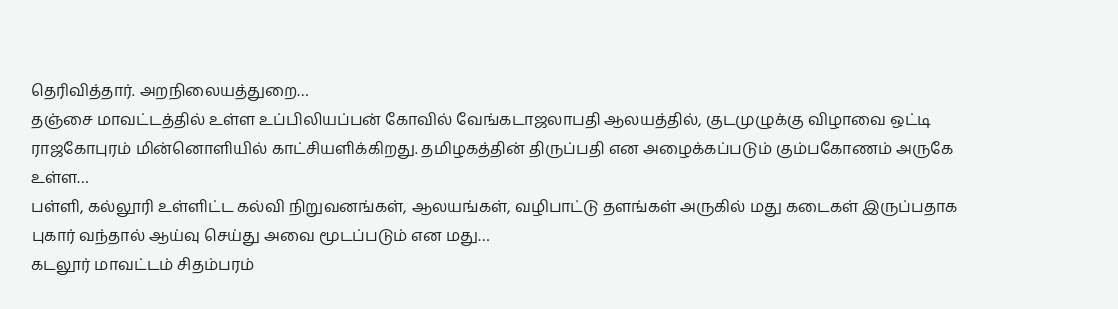தெரிவித்தார். அறநிலையத்துறை…
தஞ்சை மாவட்டத்தில் உள்ள உப்பிலியப்பன் கோவில் வேங்கடாஜலாபதி ஆலயத்தில், குடமுழுக்கு விழாவை ஒட்டி ராஜகோபுரம் மின்னொளியில் காட்சியளிக்கிறது. தமிழகத்தின் திருப்பதி என அழைக்கப்படும் கும்பகோணம் அருகே உள்ள…
பள்ளி, கல்லூரி உள்ளிட்ட கல்வி நிறுவனங்கள், ஆலயங்கள், வழிபாட்டு தளங்கள் அருகில் மது கடைகள் இருப்பதாக புகார் வந்தால் ஆய்வு செய்து அவை மூடப்படும் என மது…
கடலூர் மாவட்டம் சிதம்பரம்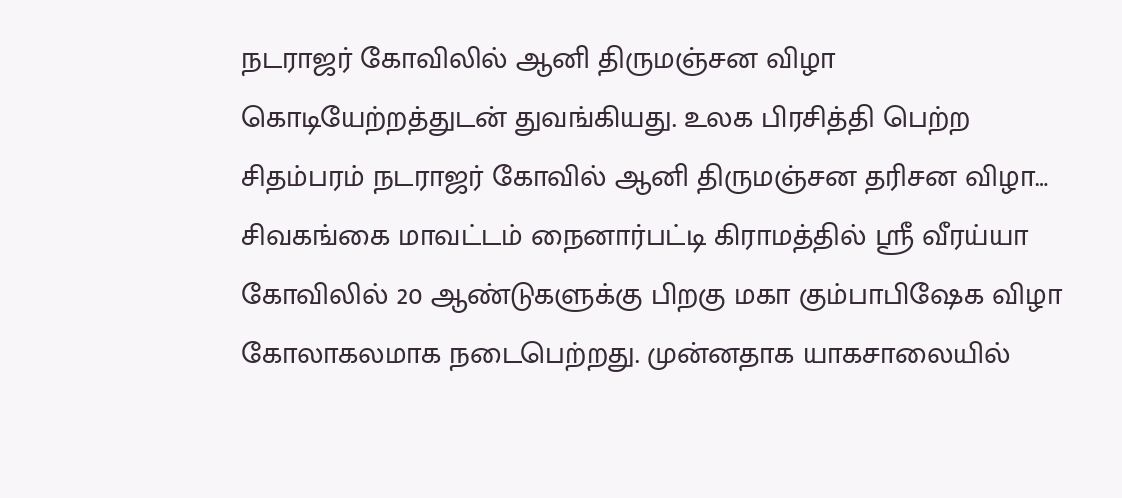நடராஜர் கோவிலில் ஆனி திருமஞ்சன விழா கொடியேற்றத்துடன் துவங்கியது. உலக பிரசித்தி பெற்ற சிதம்பரம் நடராஜர் கோவில் ஆனி திருமஞ்சன தரிசன விழா…
சிவகங்கை மாவட்டம் நைனார்பட்டி கிராமத்தில் ஸ்ரீ வீரய்யா கோவிலில் 20 ஆண்டுகளுக்கு பிறகு மகா கும்பாபிஷேக விழா கோலாகலமாக நடைபெற்றது. முன்னதாக யாகசாலையில்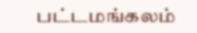பட்டமங்கலம்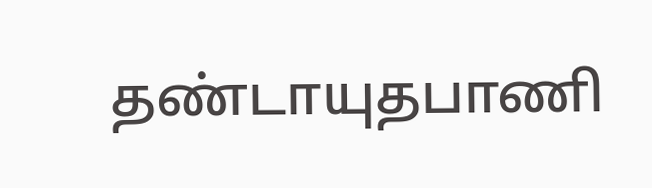தண்டாயுதபாணி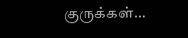குருக்கள்…